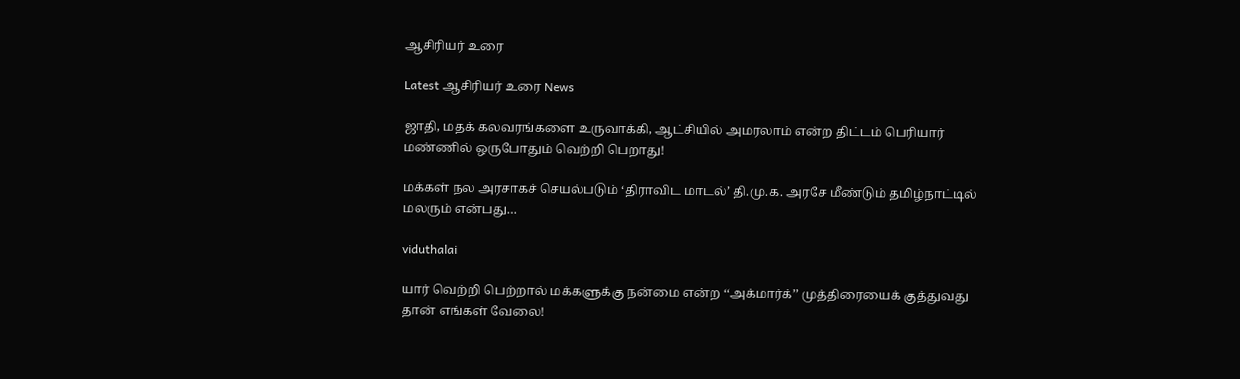ஆசிரியர் உரை

Latest ஆசிரியர் உரை News

ஜாதி, மதக் கலவரங்களை உருவாக்கி, ஆட்சியில் அமரலாம் என்ற திட்டம் பெரியார் மண்ணில் ஒருபோதும் வெற்றி பெறாது!

மக்கள் நல அரசாகச் செயல்படும் ‘திராவிட மாடல்’ தி.மு.க. அரசே மீண்டும் தமிழ்நாட்டில் மலரும் என்பது…

viduthalai

யார் வெற்றி பெற்றால் மக்களுக்கு நன்மை என்ற ‘‘அக்மார்க்’’ முத்திரையைக் குத்துவது தான் எங்கள் வேலை!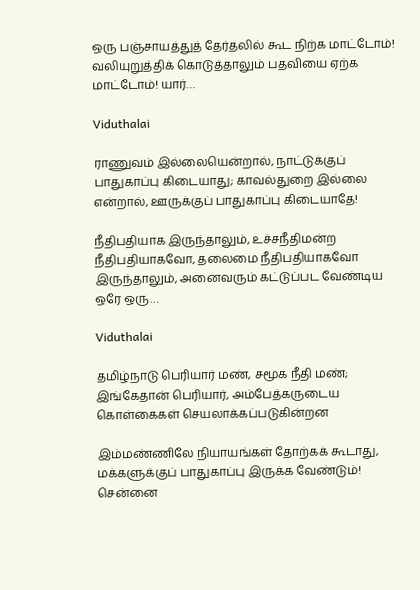ஒரு பஞ்சாயத்துத் தேர்தலில் கூட நிற்க மாட்டோம்! வலியுறுத்திக் கொடுத்தாலும் பதவியை ஏற்க மாட்டோம்! யார்…

Viduthalai

ராணுவம் இல்லையென்றால், நாட்டுக்குப் பாதுகாப்பு கிடையாது; காவல்துறை இல்லை என்றால், ஊருக்குப் பாதுகாப்பு கிடையாதே!

நீதிபதியாக இருந்தாலும், உச்சநீதிமன்ற நீதிபதியாகவோ, தலைமை நீதிபதியாகவோ இருந்தாலும், அனைவரும் கட்டுப்பட வேண்டிய ஒரே ஒரு…

Viduthalai

தமிழ்நாடு பெரியார் மண், சமூக நீதி மண்; இங்கேதான் பெரியார், அம்பேத்கருடைய கொள்கைகள் செயலாக்கப்படுகின்றன

இம்மண்ணிலே நியாயங்கள் தோற்கக் கூடாது, மக்களுக்குப் பாதுகாப்பு இருக்க வேண்டும்! சென்னை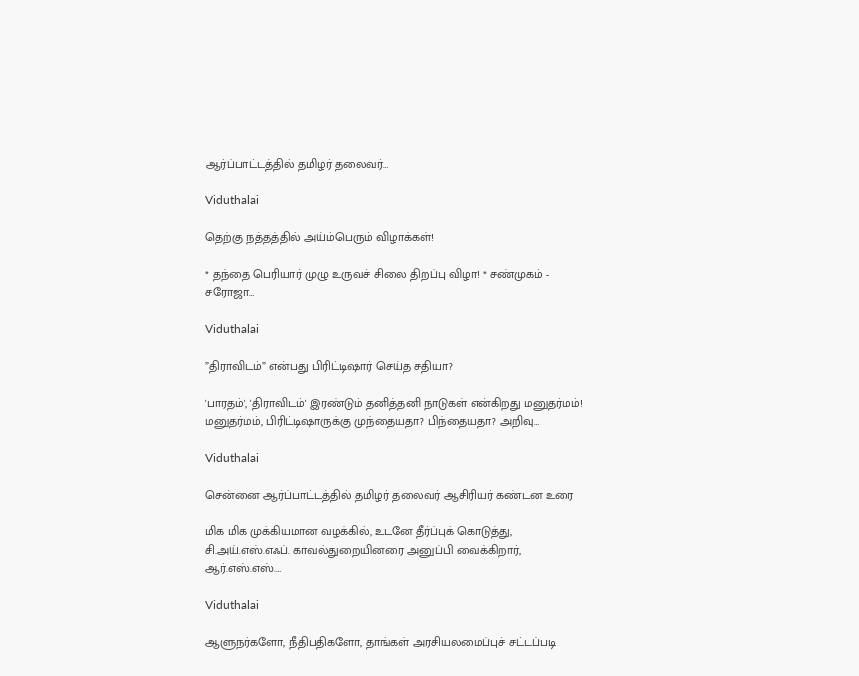ஆர்ப்பாட்டத்தில் தமிழர் தலைவர்…

Viduthalai

தெற்கு நத்தத்தில் அய்ம்பெரும் விழாக்கள்!

* தந்தை பெரியார் முழு உருவச் சிலை திறப்பு விழா! * சண்முகம் - சரோஜா…

Viduthalai

”திராவிடம்” என்பது பிரிட்டிஷார் செய்த சதியா?

'பாரதம்', 'திராவிடம்' இரண்டும் தனித்தனி நாடுகள் என்கிறது மனுதர்மம்! மனுதர்மம், பிரிட்டிஷாருக்கு முந்தையதா? பிந்தையதா? அறிவு…

Viduthalai

சென்னை ஆர்ப்பாட்டத்தில் தமிழர் தலைவர் ஆசிரியர் கண்டன உரை

மிக மிக முக்கியமான வழக்கில், உடனே தீர்ப்புக் கொடுத்து,  சி.அய்.எஸ்.எஃப். காவல்துறையினரை அனுப்பி வைக்கிறார், ஆர்.எஸ்.எஸ்.…

Viduthalai

ஆளுநர்களோ, நீதிபதிகளோ, தாங்கள் அரசியலமைப்புச் சட்டப்படி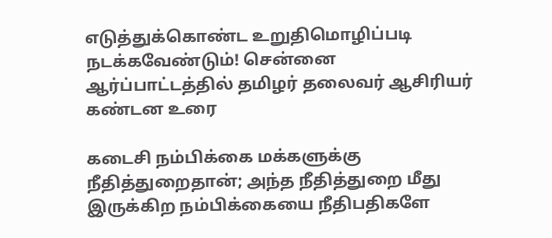எடுத்துக்கொண்ட உறுதிமொழிப்படி நடக்கவேண்டும்! சென்னை ஆர்ப்பாட்டத்தில் தமிழர் தலைவர் ஆசிரியர் கண்டன உரை

கடைசி நம்பிக்கை மக்களுக்கு நீதித்துறைதான்; அந்த நீதித்துறை மீது இருக்கிற நம்பிக்கையை நீதிபதிகளே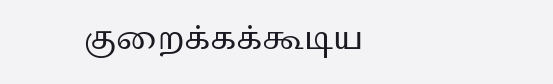குறைக்கக்கூடிய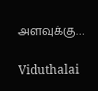அளவுக்கு…

Viduthalai